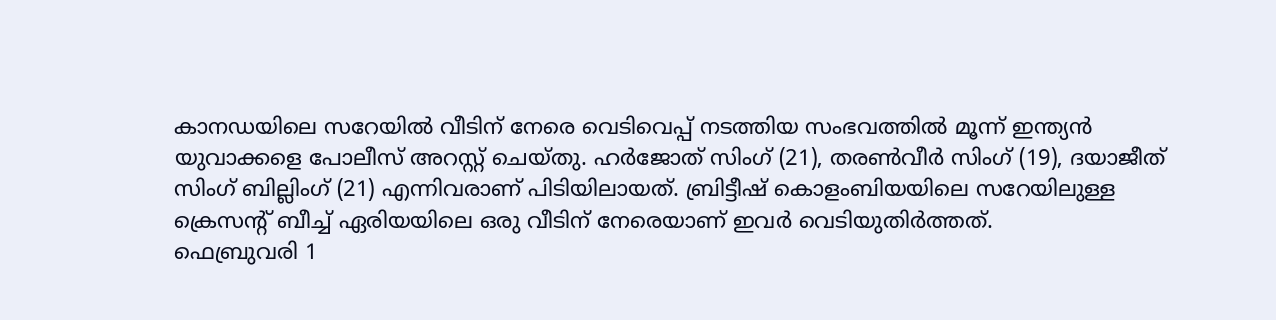കാനഡയിലെ സറേയിൽ വീടിന് നേരെ വെടിവെപ്പ് നടത്തിയ സംഭവത്തിൽ മൂന്ന് ഇന്ത്യൻ യുവാക്കളെ പോലീസ് അറസ്റ്റ് ചെയ്തു. ഹർജോത് സിംഗ് (21), തരൺവീർ സിംഗ് (19), ദയാജീത് സിംഗ് ബില്ലിംഗ് (21) എന്നിവരാണ് പിടിയിലായത്. ബ്രിട്ടീഷ് കൊളംബിയയിലെ സറേയിലുള്ള ക്രെസന്റ് ബീച്ച് ഏരിയയിലെ ഒരു വീടിന് നേരെയാണ് ഇവർ വെടിയുതിർത്തത്.
ഫെബ്രുവരി 1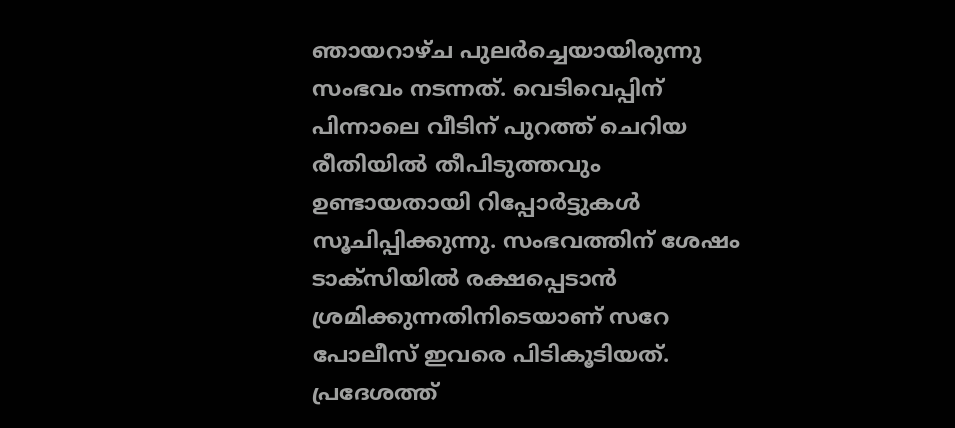ഞായറാഴ്ച പുലർച്ചെയായിരുന്നു സംഭവം നടന്നത്. വെടിവെപ്പിന് പിന്നാലെ വീടിന് പുറത്ത് ചെറിയ രീതിയിൽ തീപിടുത്തവും ഉണ്ടായതായി റിപ്പോർട്ടുകൾ സൂചിപ്പിക്കുന്നു. സംഭവത്തിന് ശേഷം ടാക്സിയിൽ രക്ഷപ്പെടാൻ ശ്രമിക്കുന്നതിനിടെയാണ് സറേ പോലീസ് ഇവരെ പിടികൂടിയത്.
പ്രദേശത്ത്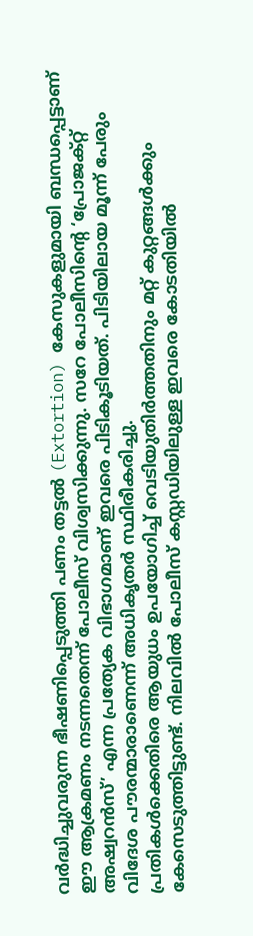വർദ്ധിച്ചുവരുന്ന ഭീഷണിപ്പെടുത്തി പണം തട്ടൽ (Extortion) കേസുകളുമായി ബന്ധപ്പെട്ടാണ് ഈ ആക്രമണം നടന്നതെന്ന് പോലീസ് വിശ്വസിക്കുന്നു. സറേ പോലീസിന്റെ ‘പ്രോജക്റ്റ് അഷ്വറൻസ്’ എന്ന പ്രത്യേക വിഭാഗമാണ് ഇവരെ പിടികൂടിയത്. പിടിയിലായ മൂന്ന് പേരും വിദേശ പൗരന്മാരാണെന്ന് അധികൃതർ സ്ഥിരീകരിച്ചു.
പ്രതികൾക്കെതിരെ ആയുധം ഉപയോഗിച്ച് വെടിയുതിർത്തതിനും മറ്റ് കുറ്റങ്ങൾക്കും കേസെടുത്തിട്ടുണ്ട്. നിലവിൽ പോലീസ് കസ്റ്റഡിയിലുള്ള ഇവരെ കോടതിയിൽ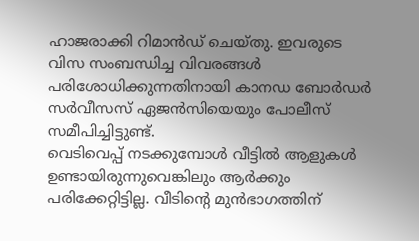ഹാജരാക്കി റിമാൻഡ് ചെയ്തു. ഇവരുടെ വിസ സംബന്ധിച്ച വിവരങ്ങൾ പരിശോധിക്കുന്നതിനായി കാനഡ ബോർഡർ സർവീസസ് ഏജൻസിയെയും പോലീസ് സമീപിച്ചിട്ടുണ്ട്.
വെടിവെപ്പ് നടക്കുമ്പോൾ വീട്ടിൽ ആളുകൾ ഉണ്ടായിരുന്നുവെങ്കിലും ആർക്കും പരിക്കേറ്റിട്ടില്ല. വീടിന്റെ മുൻഭാഗത്തിന്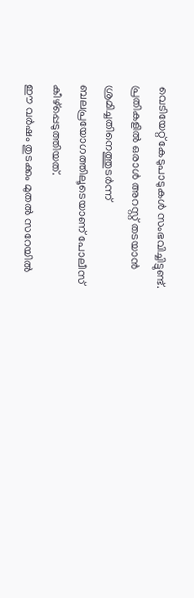വെടിയേറ്റ് കേടുപാടുകൾ സംഭവിച്ചിട്ടുണ്ട്. പ്രതികളിൽ ഒരാൾ അറസ്റ്റ് തടയാൻ ശ്രമിച്ചതിനെത്തുടർന്ന് ബലപ്രയോഗത്തിലൂടെയാണ് പോലീസ് കീഴ്പ്പെടുത്തിയത്.
ഈ വർഷം തുടക്കം മുതൽ സറേയിൽ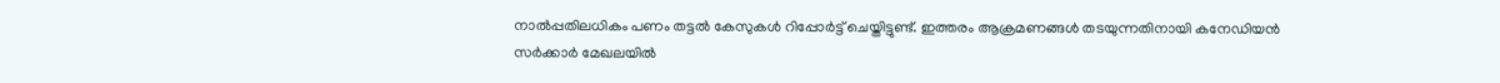നാൽപ്പതിലധികം പണം തട്ടൽ കേസുകൾ റിപ്പോർട്ട് ചെയ്തിട്ടുണ്ട്. ഇത്തരം ആക്രമണങ്ങൾ തടയുന്നതിനായി കനേഡിയൻ സർക്കാർ മേഖലയിൽ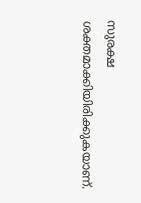സുരക്ഷ ശക്തമാക്കിയിരിക്കുകയാണ്.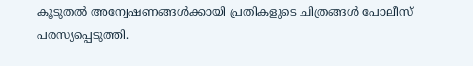കൂടുതൽ അന്വേഷണങ്ങൾക്കായി പ്രതികളുടെ ചിത്രങ്ങൾ പോലീസ് പരസ്യപ്പെടുത്തി.